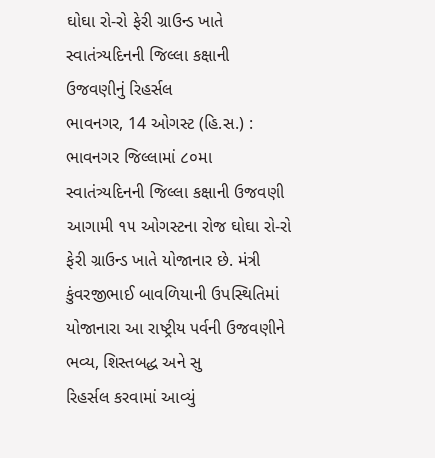ઘોઘા રો-રો ફેરી ગ્રાઉન્ડ ખાતે સ્વાતંત્ર્યદિનની જિલ્લા કક્ષાની ઉજવણીનું રિહર્સલ
ભાવનગર, 14 ઓગસ્ટ (હિ.સ.) : ભાવનગર જિલ્લામાં ૮૦મા સ્વાતંત્ર્યદિનની જિલ્લા કક્ષાની ઉજવણી આગામી ૧૫ ઓગસ્ટના રોજ ઘોઘા રો-રો ફેરી ગ્રાઉન્ડ ખાતે યોજાનાર છે. મંત્રી કુંવરજીભાઈ બાવળિયાની ઉપસ્થિતિમાં યોજાનારા આ રાષ્ટ્રીય પર્વની ઉજવણીને ભવ્ય, શિસ્તબદ્ધ અને સુ
રિહર્સલ કરવામાં આવ્યું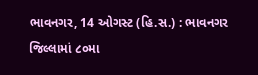ભાવનગર, 14 ઓગસ્ટ (હિ.સ.) : ભાવનગર જિલ્લામાં ૮૦મા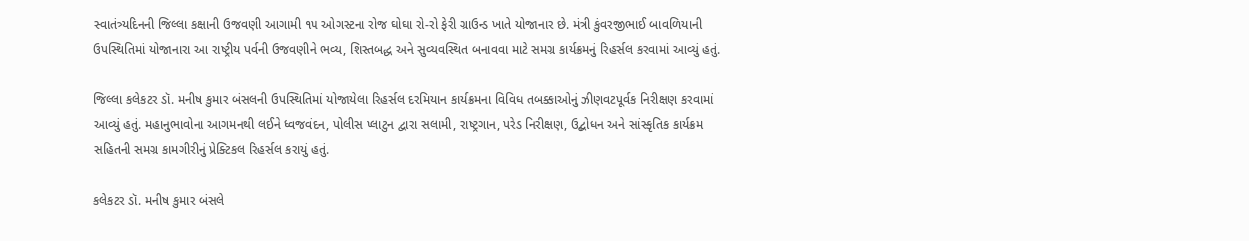સ્વાતંત્ર્યદિનની જિલ્લા કક્ષાની ઉજવણી આગામી ૧૫ ઓગસ્ટના રોજ ઘોઘા રો-રો ફેરી ગ્રાઉન્ડ ખાતે યોજાનાર છે. મંત્રી કુંવરજીભાઈ બાવળિયાની ઉપસ્થિતિમાં યોજાનારા આ રાષ્ટ્રીય પર્વની ઉજવણીને ભવ્ય, શિસ્તબદ્ધ અને સુવ્યવસ્થિત બનાવવા માટે સમગ્ર કાર્યક્રમનું રિહર્સલ કરવામાં આવ્યું હતું.

જિલ્લા કલેકટર ડૉ. મનીષ કુમાર બંસલની ઉપસ્થિતિમાં યોજાયેલા રિહર્સલ દરમિયાન કાર્યક્રમના વિવિધ તબક્કાઓનું ઝીણવટપૂર્વક નિરીક્ષણ કરવામાં આવ્યું હતું. મહાનુભાવોના આગમનથી લઈને ધ્વજવંદન, પોલીસ પ્લાટુન દ્વારા સલામી, રાષ્ટ્રગાન, પરેડ નિરીક્ષણ, ઉદ્બોધન અને સાંસ્કૃતિક કાર્યક્રમ સહિતની સમગ્ર કામગીરીનું પ્રેક્ટિકલ રિહર્સલ કરાયું હતું.

કલેકટર ડૉ. મનીષ કુમાર બંસલે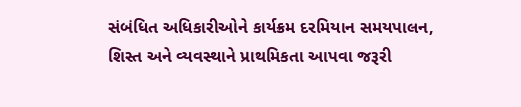સંબંધિત અધિકારીઓને કાર્યક્રમ દરમિયાન સમયપાલન, શિસ્ત અને વ્યવસ્થાને પ્રાથમિકતા આપવા જરૂરી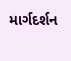માર્ગદર્શન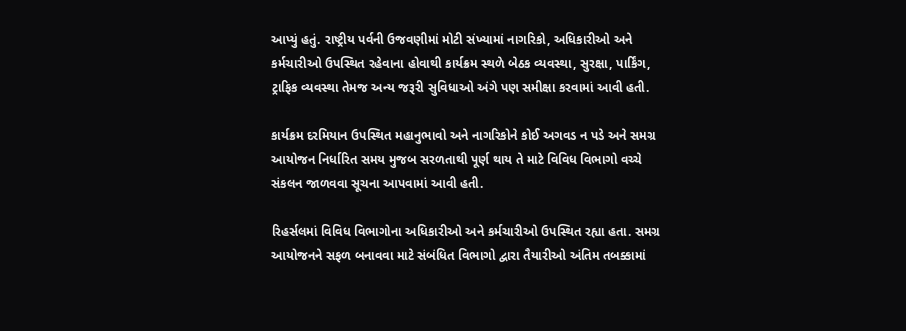આપ્યું હતું. રાષ્ટ્રીય પર્વની ઉજવણીમાં મોટી સંખ્યામાં નાગરિકો, અધિકારીઓ અને કર્મચારીઓ ઉપસ્થિત રહેવાના હોવાથી કાર્યક્રમ સ્થળે બેઠક વ્યવસ્થા, સુરક્ષા, પાર્કિંગ, ટ્રાફિક વ્યવસ્થા તેમજ અન્ય જરૂરી સુવિધાઓ અંગે પણ સમીક્ષા કરવામાં આવી હતી.

કાર્યક્રમ દરમિયાન ઉપસ્થિત મહાનુભાવો અને નાગરિકોને કોઈ અગવડ ન પડે અને સમગ્ર આયોજન નિર્ધારિત સમય મુજબ સરળતાથી પૂર્ણ થાય તે માટે વિવિધ વિભાગો વચ્ચે સંકલન જાળવવા સૂચના આપવામાં આવી હતી.

રિહર્સલમાં વિવિધ વિભાગોના અધિકારીઓ અને કર્મચારીઓ ઉપસ્થિત રહ્યા હતા. સમગ્ર આયોજનને સફળ બનાવવા માટે સંબંધિત વિભાગો દ્વારા તૈયારીઓ અંતિમ તબક્કામાં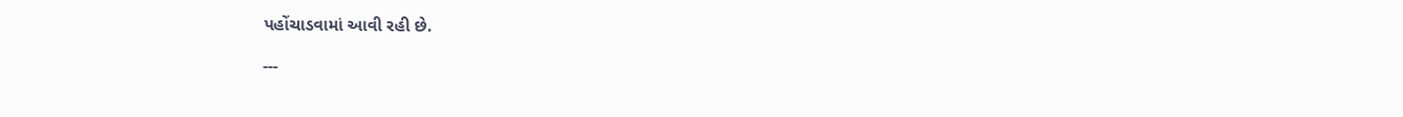પહોંચાડવામાં આવી રહી છે.

---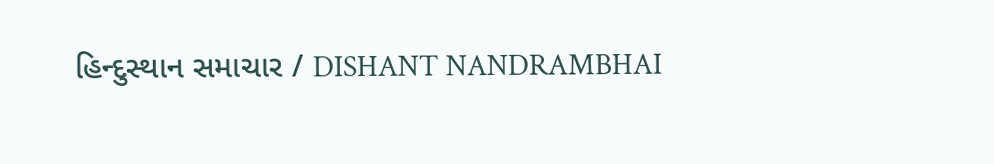હિન્દુસ્થાન સમાચાર / DISHANT NANDRAMBHAI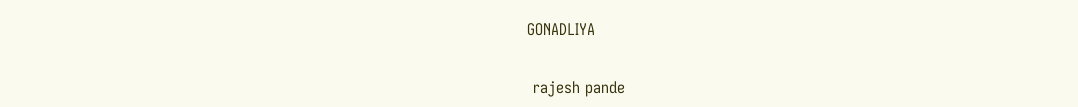GONADLIYA


 rajesh pande